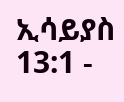ኢሳይያስ 13:1 -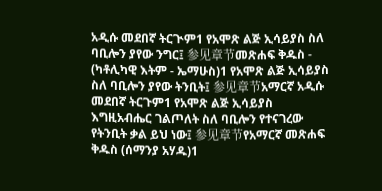አዲሱ መደበኛ ትርጒም1 የአሞጽ ልጅ ኢሳይያስ ስለ ባቢሎን ያየው ንግር፤ 参见章节መጽሐፍ ቅዱስ - (ካቶሊካዊ እትም - ኤማሁስ)1 የአሞጽ ልጅ ኢሳይያስ ስለ ባቢሎን ያየው ትንቢት፤ 参见章节አማርኛ አዲሱ መደበኛ ትርጉም1 የአሞጽ ልጅ ኢሳይያስ እግዚአብሔር ገልጦለት ስለ ባቢሎን የተናገረው የትንቢት ቃል ይህ ነው፤ 参见章节የአማርኛ መጽሐፍ ቅዱስ (ሰማንያ አሃዱ)1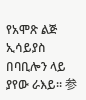የአሞጽ ልጅ ኢሳይያስ በባቢሎን ላይ ያየው ራእይ። 参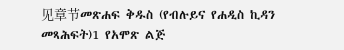见章节መጽሐፍ ቅዱስ (የብሉይና የሐዲስ ኪዳን መጻሕፍት)1 የአሞጽ ልጅ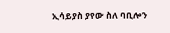ኢሳይያስ ያየው ስለ ባቢሎን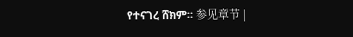የተናገረ ሸክም። 参见章节 |